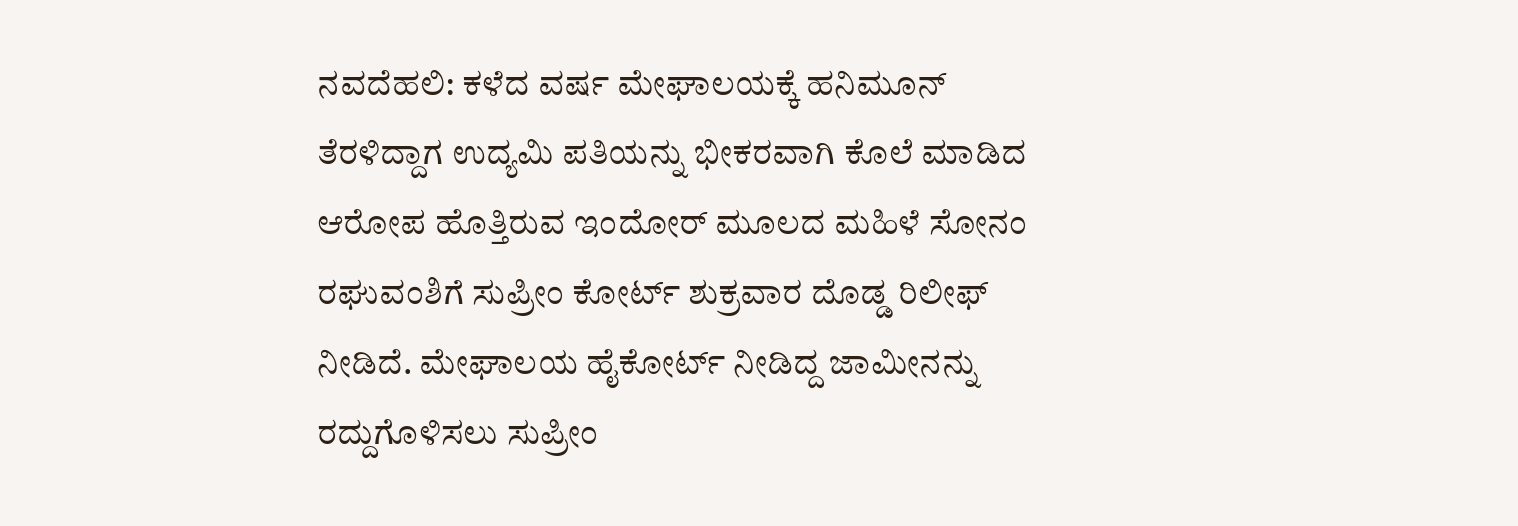ನವದೆಹಲಿ: ಕಳೆದ ವರ್ಷ ಮೇಘಾಲಯಕ್ಕೆ ಹನಿಮೂನ್ ತೆರಳಿದ್ದಾಗ ಉದ್ಯಮಿ ಪತಿಯನ್ನು ಭೀಕರವಾಗಿ ಕೊಲೆ ಮಾಡಿದ ಆರೋಪ ಹೊತ್ತಿರುವ ಇಂದೋರ್ ಮೂಲದ ಮಹಿಳೆ ಸೋನಂ ರಘುವಂಶಿಗೆ ಸುಪ್ರೀಂ ಕೋರ್ಟ್ ಶುಕ್ರವಾರ ದೊಡ್ಡ ರಿಲೀಫ್ ನೀಡಿದೆ. ಮೇಘಾಲಯ ಹೈಕೋರ್ಟ್ ನೀಡಿದ್ದ ಜಾಮೀನನ್ನು ರದ್ದುಗೊಳಿಸಲು ಸುಪ್ರೀಂ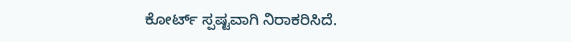ಕೋರ್ಟ್ ಸ್ಪಷ್ಟವಾಗಿ ನಿರಾಕರಿಸಿದೆ.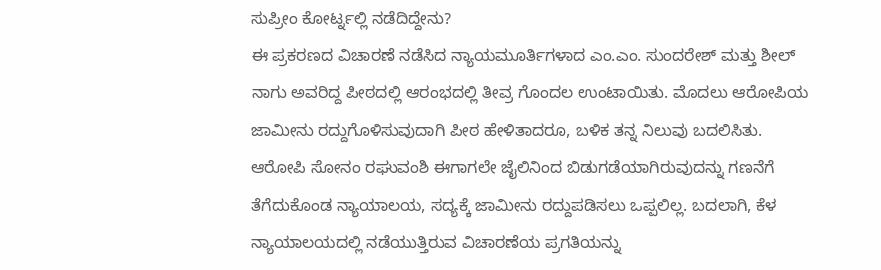ಸುಪ್ರೀಂ ಕೋರ್ಟ್ನಲ್ಲಿ ನಡೆದಿದ್ದೇನು?
ಈ ಪ್ರಕರಣದ ವಿಚಾರಣೆ ನಡೆಸಿದ ನ್ಯಾಯಮೂರ್ತಿಗಳಾದ ಎಂ.ಎಂ. ಸುಂದರೇಶ್ ಮತ್ತು ಶೀಲ್ ನಾಗು ಅವರಿದ್ದ ಪೀಠದಲ್ಲಿ ಆರಂಭದಲ್ಲಿ ತೀವ್ರ ಗೊಂದಲ ಉಂಟಾಯಿತು. ಮೊದಲು ಆರೋಪಿಯ ಜಾಮೀನು ರದ್ದುಗೊಳಿಸುವುದಾಗಿ ಪೀಠ ಹೇಳಿತಾದರೂ, ಬಳಿಕ ತನ್ನ ನಿಲುವು ಬದಲಿಸಿತು. ಆರೋಪಿ ಸೋನಂ ರಘುವಂಶಿ ಈಗಾಗಲೇ ಜೈಲಿನಿಂದ ಬಿಡುಗಡೆಯಾಗಿರುವುದನ್ನು ಗಣನೆಗೆ ತೆಗೆದುಕೊಂಡ ನ್ಯಾಯಾಲಯ, ಸದ್ಯಕ್ಕೆ ಜಾಮೀನು ರದ್ದುಪಡಿಸಲು ಒಪ್ಪಲಿಲ್ಲ. ಬದಲಾಗಿ, ಕೆಳ ನ್ಯಾಯಾಲಯದಲ್ಲಿ ನಡೆಯುತ್ತಿರುವ ವಿಚಾರಣೆಯ ಪ್ರಗತಿಯನ್ನು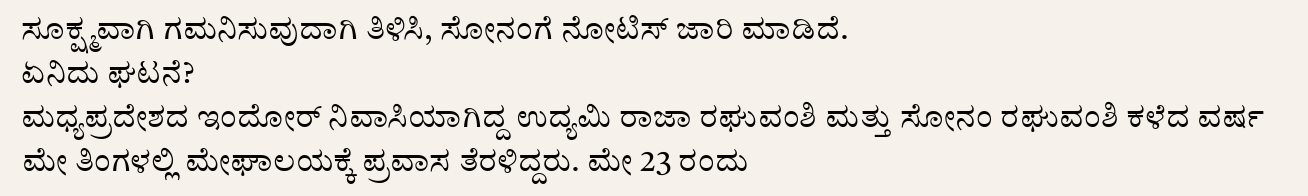ಸೂಕ್ಷ್ಮವಾಗಿ ಗಮನಿಸುವುದಾಗಿ ತಿಳಿಸಿ, ಸೋನಂಗೆ ನೋಟಿಸ್ ಜಾರಿ ಮಾಡಿದೆ.
ಏನಿದು ಘಟನೆ?
ಮಧ್ಯಪ್ರದೇಶದ ಇಂದೋರ್ ನಿವಾಸಿಯಾಗಿದ್ದ ಉದ್ಯಮಿ ರಾಜಾ ರಘುವಂಶಿ ಮತ್ತು ಸೋನಂ ರಘುವಂಶಿ ಕಳೆದ ವರ್ಷ ಮೇ ತಿಂಗಳಲ್ಲಿ ಮೇಘಾಲಯಕ್ಕೆ ಪ್ರವಾಸ ತೆರಳಿದ್ದರು. ಮೇ 23 ರಂದು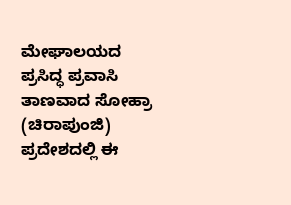ಮೇಘಾಲಯದ ಪ್ರಸಿದ್ಧ ಪ್ರವಾಸಿ ತಾಣವಾದ ಸೋಹ್ರಾ (ಚಿರಾಪುಂಜಿ) ಪ್ರದೇಶದಲ್ಲಿ ಈ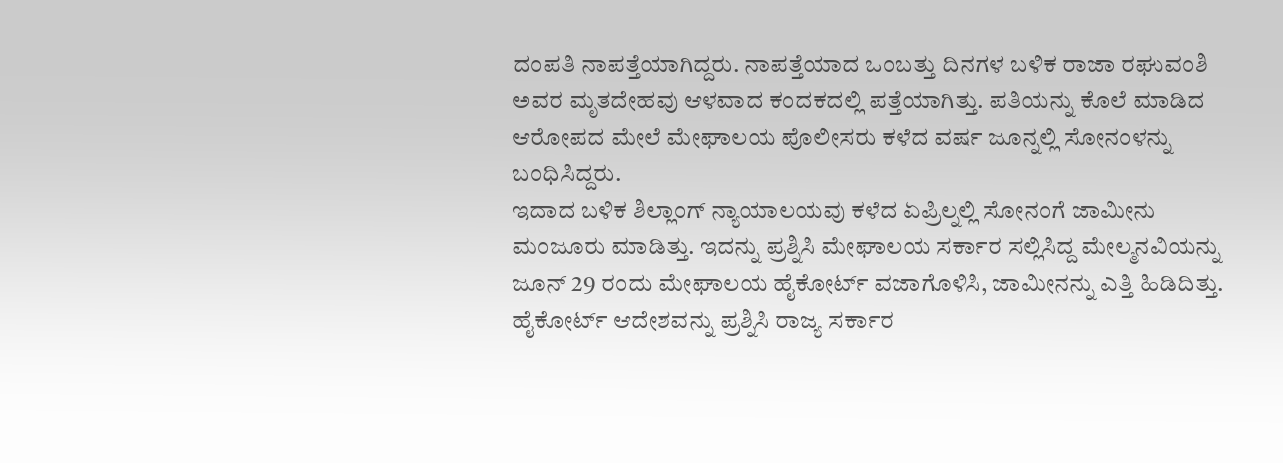ದಂಪತಿ ನಾಪತ್ತೆಯಾಗಿದ್ದರು. ನಾಪತ್ತೆಯಾದ ಒಂಬತ್ತು ದಿನಗಳ ಬಳಿಕ ರಾಜಾ ರಘುವಂಶಿ ಅವರ ಮೃತದೇಹವು ಆಳವಾದ ಕಂದಕದಲ್ಲಿ ಪತ್ತೆಯಾಗಿತ್ತು. ಪತಿಯನ್ನು ಕೊಲೆ ಮಾಡಿದ ಆರೋಪದ ಮೇಲೆ ಮೇಘಾಲಯ ಪೊಲೀಸರು ಕಳೆದ ವರ್ಷ ಜೂನ್ನಲ್ಲಿ ಸೋನಂಳನ್ನು ಬಂಧಿಸಿದ್ದರು.
ಇದಾದ ಬಳಿಕ ಶಿಲ್ಲಾಂಗ್ ನ್ಯಾಯಾಲಯವು ಕಳೆದ ಏಪ್ರಿಲ್ನಲ್ಲಿ ಸೋನಂಗೆ ಜಾಮೀನು ಮಂಜೂರು ಮಾಡಿತ್ತು. ಇದನ್ನು ಪ್ರಶ್ನಿಸಿ ಮೇಘಾಲಯ ಸರ್ಕಾರ ಸಲ್ಲಿಸಿದ್ದ ಮೇಲ್ಮನವಿಯನ್ನು ಜೂನ್ 29 ರಂದು ಮೇಘಾಲಯ ಹೈಕೋರ್ಟ್ ವಜಾಗೊಳಿಸಿ, ಜಾಮೀನನ್ನು ಎತ್ತಿ ಹಿಡಿದಿತ್ತು. ಹೈಕೋರ್ಟ್ ಆದೇಶವನ್ನು ಪ್ರಶ್ನಿಸಿ ರಾಜ್ಯ ಸರ್ಕಾರ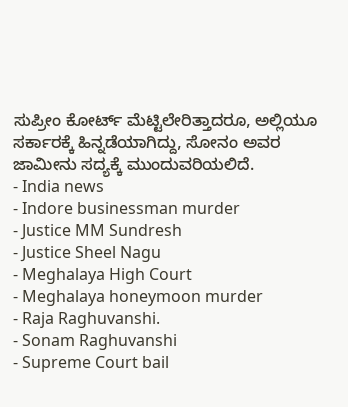ಸುಪ್ರೀಂ ಕೋರ್ಟ್ ಮೆಟ್ಟಿಲೇರಿತ್ತಾದರೂ, ಅಲ್ಲಿಯೂ ಸರ್ಕಾರಕ್ಕೆ ಹಿನ್ನಡೆಯಾಗಿದ್ದು, ಸೋನಂ ಅವರ ಜಾಮೀನು ಸದ್ಯಕ್ಕೆ ಮುಂದುವರಿಯಲಿದೆ.
- India news
- Indore businessman murder
- Justice MM Sundresh
- Justice Sheel Nagu
- Meghalaya High Court
- Meghalaya honeymoon murder
- Raja Raghuvanshi.
- Sonam Raghuvanshi
- Supreme Court bail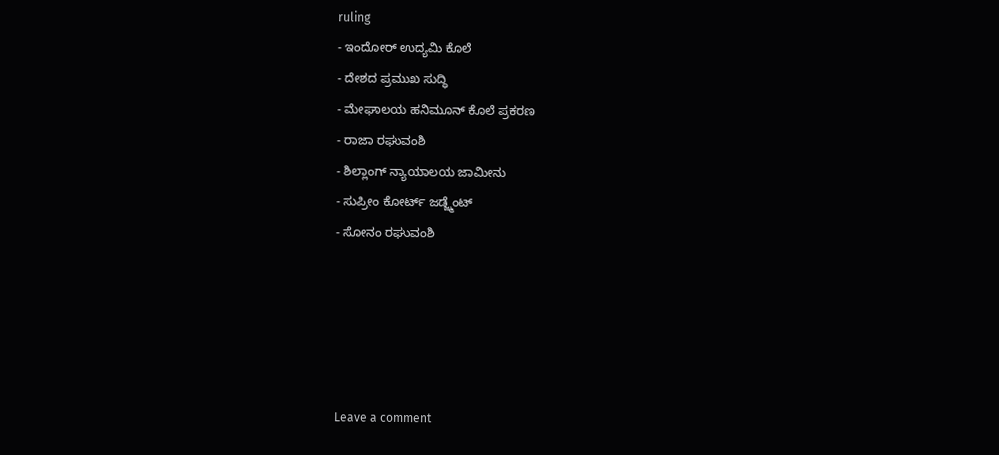ruling
- ಇಂದೋರ್ ಉದ್ಯಮಿ ಕೊಲೆ
- ದೇಶದ ಪ್ರಮುಖ ಸುದ್ಧಿ
- ಮೇಘಾಲಯ ಹನಿಮೂನ್ ಕೊಲೆ ಪ್ರಕರಣ
- ರಾಜಾ ರಘುವಂಶಿ
- ಶಿಲ್ಲಾಂಗ್ ನ್ಯಾಯಾಲಯ ಜಾಮೀನು
- ಸುಪ್ರೀಂ ಕೋರ್ಟ್ ಜಡ್ಜ್ಮೆಂಟ್
- ಸೋನಂ ರಘುವಂಶಿ





Leave a comment